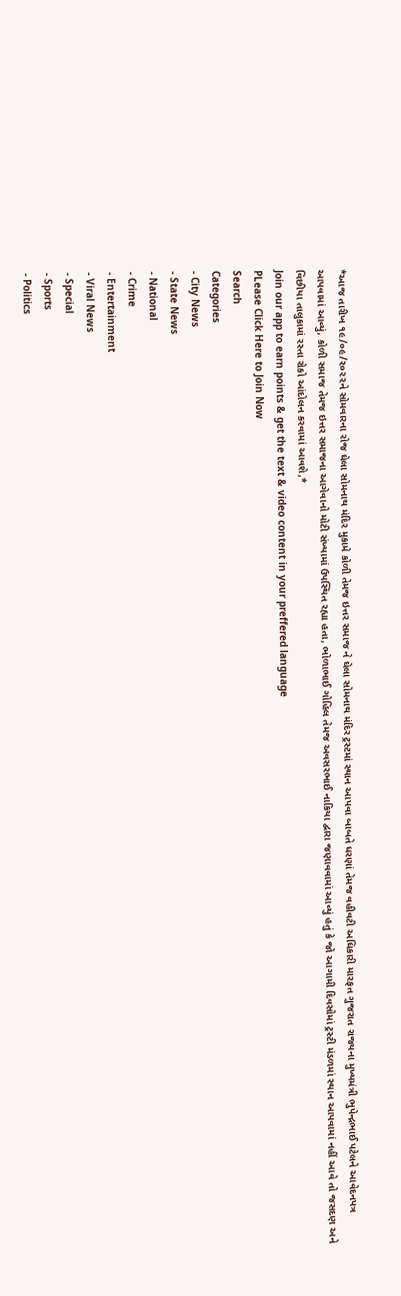*આજ તારીખ ૧૯/૦૯/૨૦૨૨ને સોમવારના રોજ ઘેલા સોમનાથ મંદિર મુકામે કોળી તેમજ ઇત્તર સમાજ ને ઘેલા સોમનાથ મંદિર ટ્રસ્ટમાં સ્થાન આપવા બાબતે ધરણાં તેમજ વહીવટી અઘિકારી મારફત ગુજરાત રાજ્યના મુખ્યમંત્રી ભુપેન્દ્રભાઈ પટેલને આવેદનપત્ર આપવામાં આવ્યું, કોળી સમાજ તેમજ ઇત્તર સમાજના આગેવાનો મોટી સંખ્યામાં ઉપસ્થિત રહ્યા હતા, ભોળાભાઈ ગોહિલ તેમજ અવસરભાઈ નાકિયા દ્વારા જણાવવામાં આવ્યું હતું કે જો આગામી દિવસોમાં ટ્રસ્ટી મંડળમાં સ્થાન આપવામાં નહીં આવે તો જસદણ અને વિછીયા તાલુકામાં રસ્તા રોકો આંદોલન કરવામાં આવશે,*
Join our app to earn points & get the text & video content in your preffered language
PLease Click Here to Join Now
Search
Categories
- City News
- State News
- National
- Crime
- Entertainment
- Viral News
- Special
- Sports
- Politics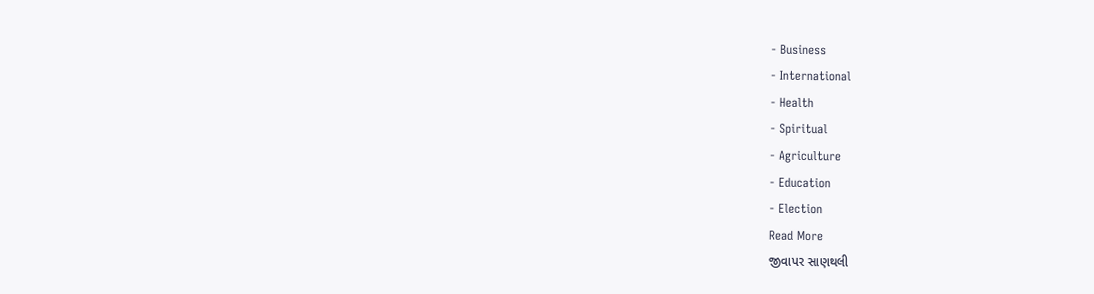- Business
- International
- Health
- Spiritual
- Agriculture
- Education
- Election
Read More
જીવાપર સાણથલી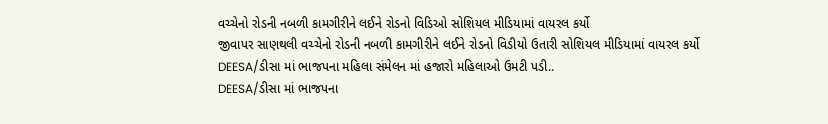વચ્ચેનો રોડની નબળી કામગીરીને લઈને રોડનો વિડિઓ સોશિયલ મીડિયામાં વાયરલ કર્યો
જીવાપર સાણથલી વચ્ચેનો રોડની નબળી કામગીરીને લઈને રોડનો વિડીયો ઉતારી સોશિયલ મીડિયામાં વાયરલ કર્યો
DEESA/ડીસા માં ભાજપના મહિલા સંમેલન માં હજારો મહિલાઓ ઉમટી પડી..
DEESA/ડીસા માં ભાજપના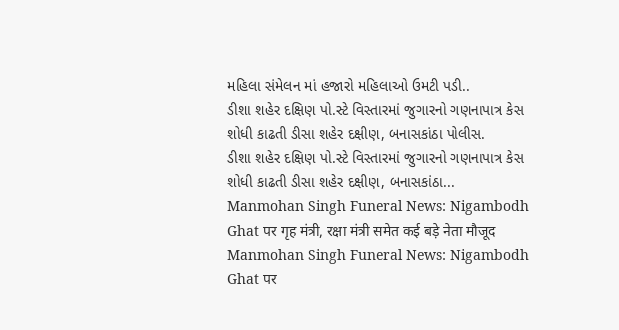મહિલા સંમેલન માં હજારો મહિલાઓ ઉમટી પડી..
ડીશા શહેર દક્ષિણ પો.સ્ટે વિસ્તારમાં જુગારનો ગણનાપાત્ર કેસ શોધી કાઢતી ડીસા શહેર દક્ષીણ, બનાસકાંઠા પોલીસ.
ડીશા શહેર દક્ષિણ પો.સ્ટે વિસ્તારમાં જુગારનો ગણનાપાત્ર કેસ શોધી કાઢતી ડીસા શહેર દક્ષીણ, બનાસકાંઠા...
Manmohan Singh Funeral News: Nigambodh Ghat पर गृह मंत्री, रक्षा मंत्री समेत कई बड़े नेता मौजूद
Manmohan Singh Funeral News: Nigambodh Ghat पर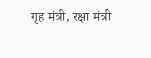गृह मंत्री, रक्षा मंत्री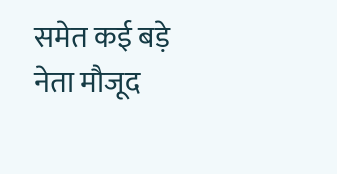समेत कई बड़े नेता मौजूद